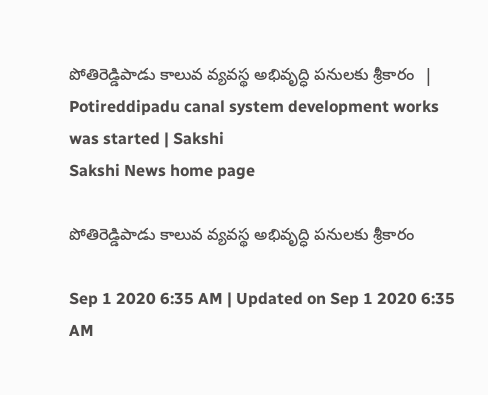పోతిరెడ్డిపాడు కాలువ వ్యవస్థ అభివృద్ధి పనులకు శ్రీకారం  | Potireddipadu canal system development works was started | Sakshi
Sakshi News home page

పోతిరెడ్డిపాడు కాలువ వ్యవస్థ అభివృద్ధి పనులకు శ్రీకారం

Sep 1 2020 6:35 AM | Updated on Sep 1 2020 6:35 AM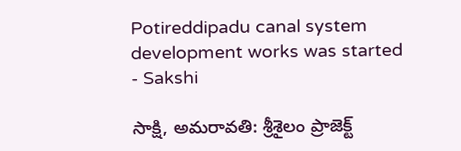Potireddipadu canal system development works was started - Sakshi

సాక్షి, అమరావతి: శ్రీశైలం ప్రాజెక్ట్‌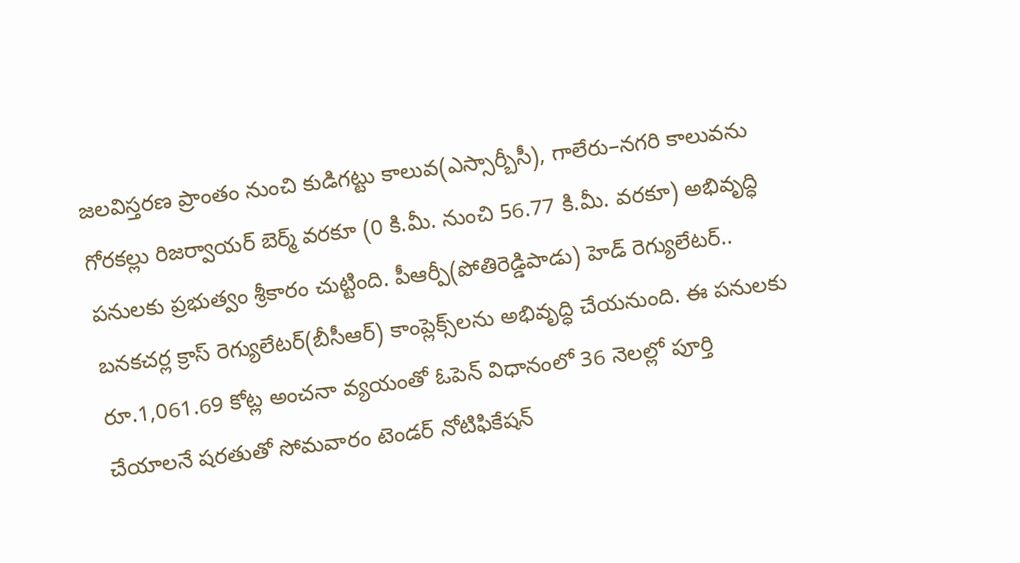జలవిస్తరణ ప్రాంతం నుంచి కుడిగట్టు కాలువ(ఎస్సార్బీసీ), గాలేరు–నగరి కాలువను గోరకల్లు రిజర్వాయర్‌ బెర్మ్‌ వరకూ (0 కి.మీ. నుంచి 56.77 కి.మీ. వరకూ) అభివృద్ధి పనులకు ప్రభుత్వం శ్రీకారం చుట్టింది. పీఆర్పీ(పోతిరెడ్డిపాడు) హెడ్‌ రెగ్యులేటర్‌.. బనకచర్ల క్రాస్‌ రెగ్యులేటర్‌(బీసీఆర్‌) కాంప్లెక్స్‌లను అభివృద్ధి చేయనుంది. ఈ పనులకు రూ.1,061.69 కోట్ల అంచనా వ్యయంతో ఓపెన్‌ విధానంలో 36 నెలల్లో పూర్తి చేయాలనే షరతుతో సోమవారం టెండర్‌ నోటిఫికేషన్‌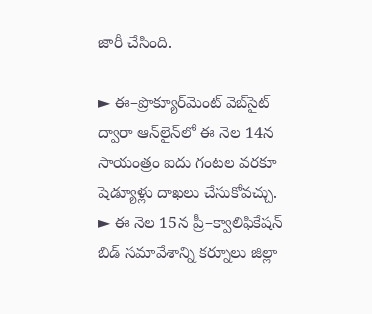జారీ చేసింది.

► ఈ–ప్రొక్యూర్‌మెంట్‌ వెబ్‌సైట్‌ ద్వారా ఆన్‌లైన్‌లో ఈ నెల 14న సాయంత్రం ఐదు గంటల వరకూ షెడ్యూళ్లు దాఖలు చేసుకోవచ్చు.
► ఈ నెల 15న ప్రీ–క్వాలిఫికేషన్‌ బిడ్‌ సమావేశాన్ని కర్నూలు జిల్లా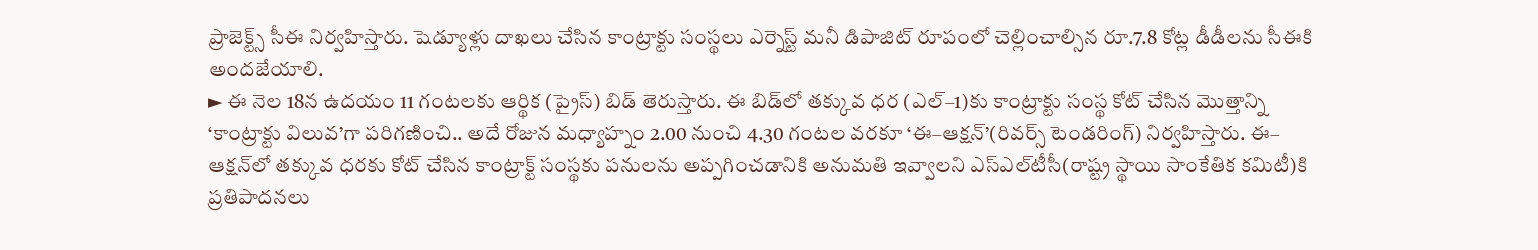ప్రాజెక్ట్స్‌ సీఈ నిర్వహిస్తారు. షెడ్యూళ్లు దాఖలు చేసిన కాంట్రాక్టు సంస్థలు ఎర్నెస్ట్‌ మనీ డిపాజిట్‌ రూపంలో చెల్లించాల్సిన రూ.7.8 కోట్ల డీడీలను సీఈకి అందజేయాలి.
► ఈ నెల 18న ఉదయం 11 గంటలకు ఆర్థిక (ప్రైస్‌) బిడ్‌ తెరుస్తారు. ఈ బిడ్‌లో తక్కువ ధర (ఎల్‌–1)కు కాంట్రాక్టు సంస్థ కోట్‌ చేసిన మొత్తాన్ని ‘కాంట్రాక్టు విలువ’గా పరిగణించి.. అదే రోజున మధ్యాహ్నం 2.00 నుంచి 4.30 గంటల వరకూ ‘ఈ–ఆక్షన్‌’(రివర్స్‌ టెండరింగ్‌) నిర్వహిస్తారు. ఈ– ఆక్షన్‌లో తక్కువ ధరకు కోట్‌ చేసిన కాంట్రాక్ట్‌ సంస్థకు పనులను అప్పగించడానికి అనుమతి ఇవ్వాలని ఎస్‌ఎల్‌టీసీ(రాష్ట్ర స్థాయి సాంకేతిక కమిటీ)కి ప్రతిపాదనలు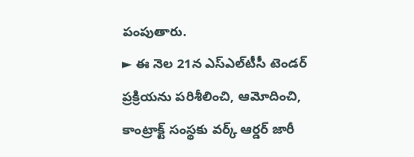పంపుతారు.
► ఈ నెల 21న ఎస్‌ఎల్‌టీసీ టెండర్‌ ప్రక్రియను పరిశీలించి, ఆమోదించి, కాంట్రాక్ట్‌ సంస్థకు వర్క్‌ ఆర్డర్‌ జారీ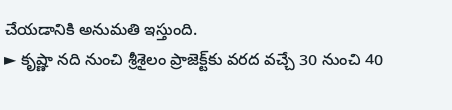చేయడానికి అనుమతి ఇస్తుంది.
► కృష్ణా నది నుంచి శ్రీశైలం ప్రాజెక్ట్‌కు వరద వచ్చే 30 నుంచి 40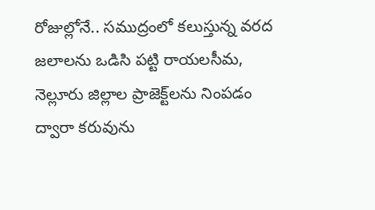రోజుల్లోనే.. సముద్రంలో కలుస్తున్న వరద జలాలను ఒడిసి పట్టి రాయలసీమ, నెల్లూరు జిల్లాల ప్రాజెక్ట్‌లను నింపడం ద్వారా కరువును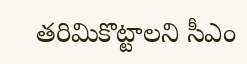తరిమికొట్టాలని సీఎం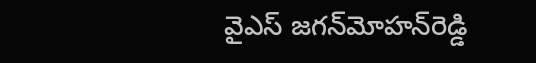వైఎస్‌ జగన్‌మోహన్‌రెడ్డి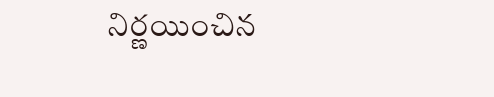నిర్ణయించిన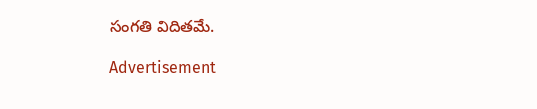సంగతి విదితమే.

Advertisement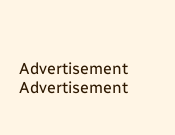Advertisement
Advertisement